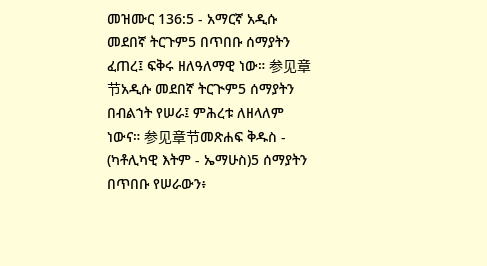መዝሙር 136:5 - አማርኛ አዲሱ መደበኛ ትርጉም5 በጥበቡ ሰማያትን ፈጠረ፤ ፍቅሩ ዘለዓለማዊ ነው። 参见章节አዲሱ መደበኛ ትርጒም5 ሰማያትን በብልኀት የሠራ፤ ምሕረቱ ለዘላለም ነውና። 参见章节መጽሐፍ ቅዱስ - (ካቶሊካዊ እትም - ኤማሁስ)5 ሰማያትን በጥበቡ የሠራውን፥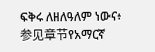ፍቅሩ ለዘለዓለም ነውና፥ 参见章节የአማርኛ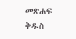መጽሐፍ ቅዱስ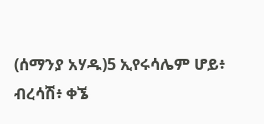(ሰማንያ አሃዱ)5 ኢየሩሳሌም ሆይ፥ ብረሳሽ፥ ቀኜ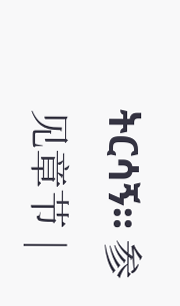ትርሳኝ። 参见章节 |